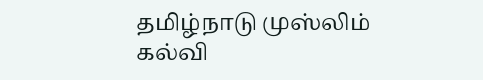தமிழ்நாடு முஸ்லிம் கல்வி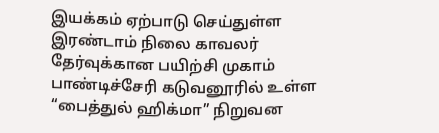இயக்கம் ஏற்பாடு செய்துள்ள இரண்டாம் நிலை காவலர் தேர்வுக்கான பயிற்சி முகாம் பாண்டிச்சேரி கடுவனூரில் உள்ள “பைத்துல் ஹிக்மா” நிறுவன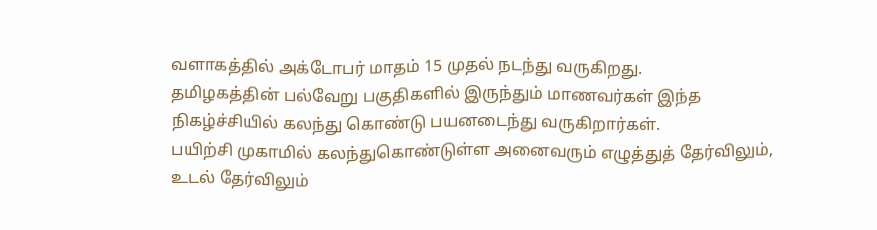வளாகத்தில் அக்டோபர் மாதம் 15 முதல் நடந்து வருகிறது.
தமிழகத்தின் பல்வேறு பகுதிகளில் இருந்தும் மாணவர்கள் இந்த நிகழ்ச்சியில் கலந்து கொண்டு பயனடைந்து வருகிறார்கள்.
பயிற்சி முகாமில் கலந்துகொண்டுள்ள அனைவரும் எழுத்துத் தேர்விலும், உடல் தேர்விலும்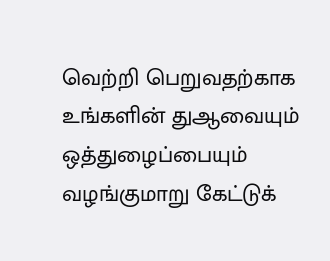வெற்றி பெறுவதற்காக உங்களின் துஆவையும் ஒத்துழைப்பையும் வழங்குமாறு கேட்டுக்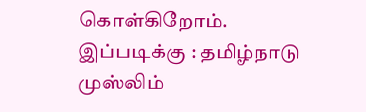கொள்கிறோம்.
இப்படிக்கு : தமிழ்நாடு முஸ்லிம்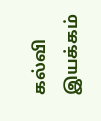கல்வி இயக்கம்